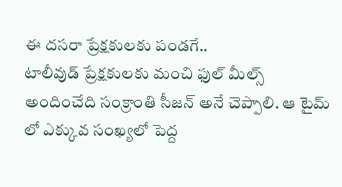ఈ దసరా ప్రేక్షకులకు పండగే..
టాలీవుడ్ ప్రేక్షకులకు మంచి ఫుల్ మీల్స్ అందించేది సంక్రాంతి సీజన్ అనే చెప్పాలి. ఆ టైమ్ లో ఎక్కువ సంఖ్యలో పెద్ద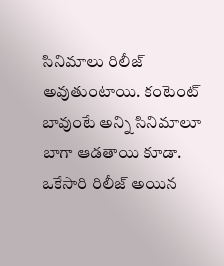సినిమాలు రిలీజ్ అవుతుంటాయి. కంటెంట్ బావుంటే అన్ని సినిమాలూ బాగా ఆడతాయి కూడా. ఒకేసారి రిలీజ్ అయిన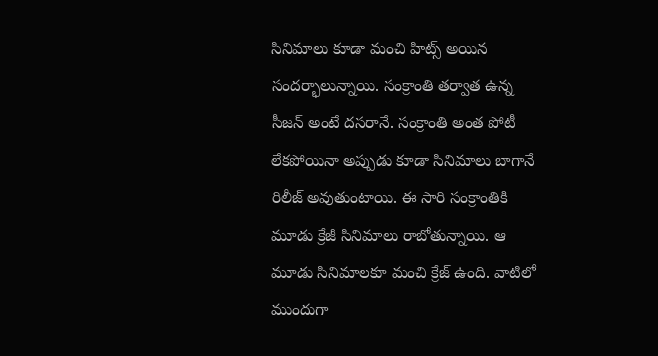సినిమాలు కూడా మంచి హిట్స్ అయిన సందర్భాలున్నాయి. సంక్రాంతి తర్వాత ఉన్న సీజన్ అంటే దసరానే. సంక్రాంతి అంత పోటీ లేకపోయినా అప్పుడు కూడా సినిమాలు బాగానే రిలీజ్ అవుతుంటాయి. ఈ సారి సంక్రాంతికి మూడు క్రేజీ సినిమాలు రాబోతున్నాయి. ఆ మూడు సినిమాలకూ మంచి క్రేజ్ ఉంది. వాటిలో ముందుగా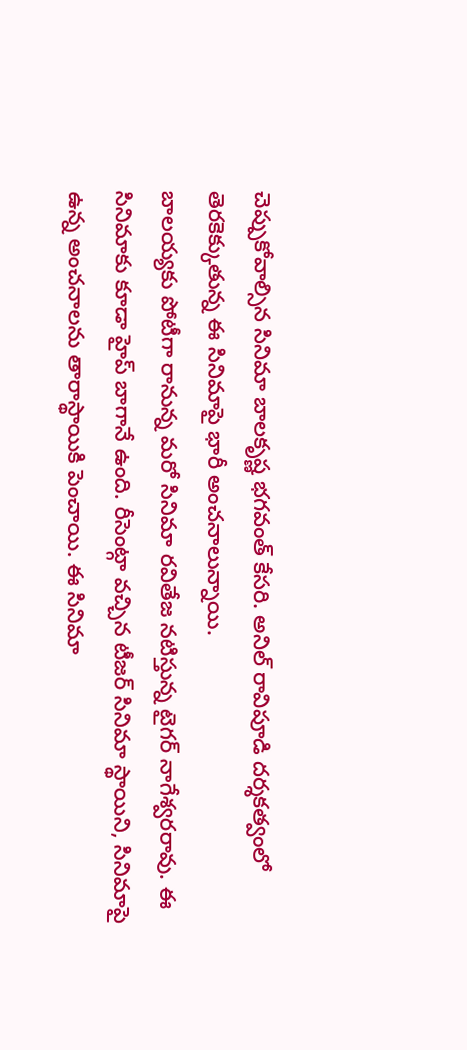చెప్పుకోవాల్సిన సినిమా బాలకృష్ణ భగవంత్ కేసరి. అనిల్ రావిపూడి దర్శకత్వంలో తెరకెక్కుతున్న ఈ సినిమాపై భారీ అంచనాలున్నాయి.
బాలయ్యకు పోటీగా రానున్న మరో సినిమా రవితేజ నటిస్తున్న టైగర్ నాగేశ్వరరావు. ఈ సినిమాకు కూడా హైప్ బాగానే ఉంది. రీసెంట్గా వచ్చిన టీజర్ సినిమా స్థాయిని, సినిమాపై ఉన్న అంచనాలను తారాస్థాయికి పెంచాయి. ఈ సినిమా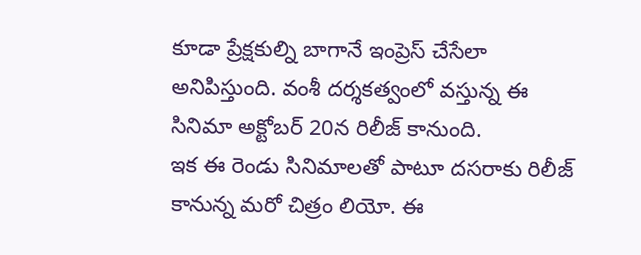కూడా ప్రేక్షకుల్ని బాగానే ఇంప్రెస్ చేసేలా అనిపిస్తుంది. వంశీ దర్శకత్వంలో వస్తున్న ఈ సినిమా అక్టోబర్ 20న రిలీజ్ కానుంది.
ఇక ఈ రెండు సినిమాలతో పాటూ దసరాకు రిలీజ్ కానున్న మరో చిత్రం లియో. ఈ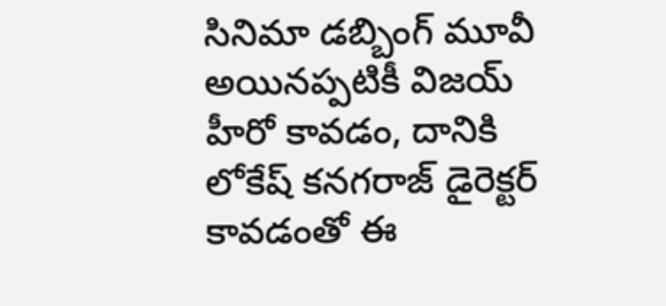సినిమా డబ్బింగ్ మూవీ అయినప్పటికీ విజయ్ హీరో కావడం, దానికి లోకేష్ కనగరాజ్ డైరెక్టర్ కావడంతో ఈ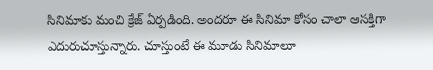సినిమాకు మంచి క్రేజ్ ఏర్పడింది. అందరూ ఈ సినిమా కోసం చాలా ఆసక్తిగా ఎదురుచూస్తున్నారు. చూస్తుంటే ఈ మూడు సినిమాలూ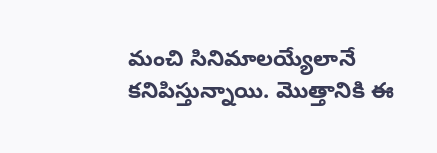మంచి సినిమాలయ్యేలానే కనిపిస్తున్నాయి. మొత్తానికి ఈ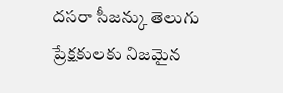దసరా సీజన్కు తెలుగు ప్రేక్షకులకు నిజమైన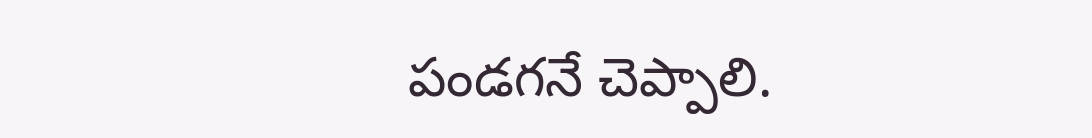పండగనే చెప్పాలి.